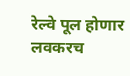रेल्वे पूल होणार लवकरच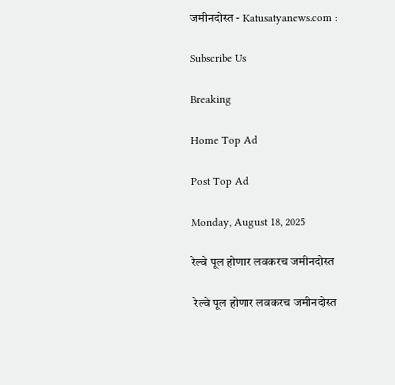जमीनदोस्त - Katusatyanews.com :

Subscribe Us

Breaking

Home Top Ad

Post Top Ad

Monday, August 18, 2025

रेल्वे पूल होणार लवकरच जमीनदोस्त

 रेल्वे पूल होणार लवकरच जमीनदोस्त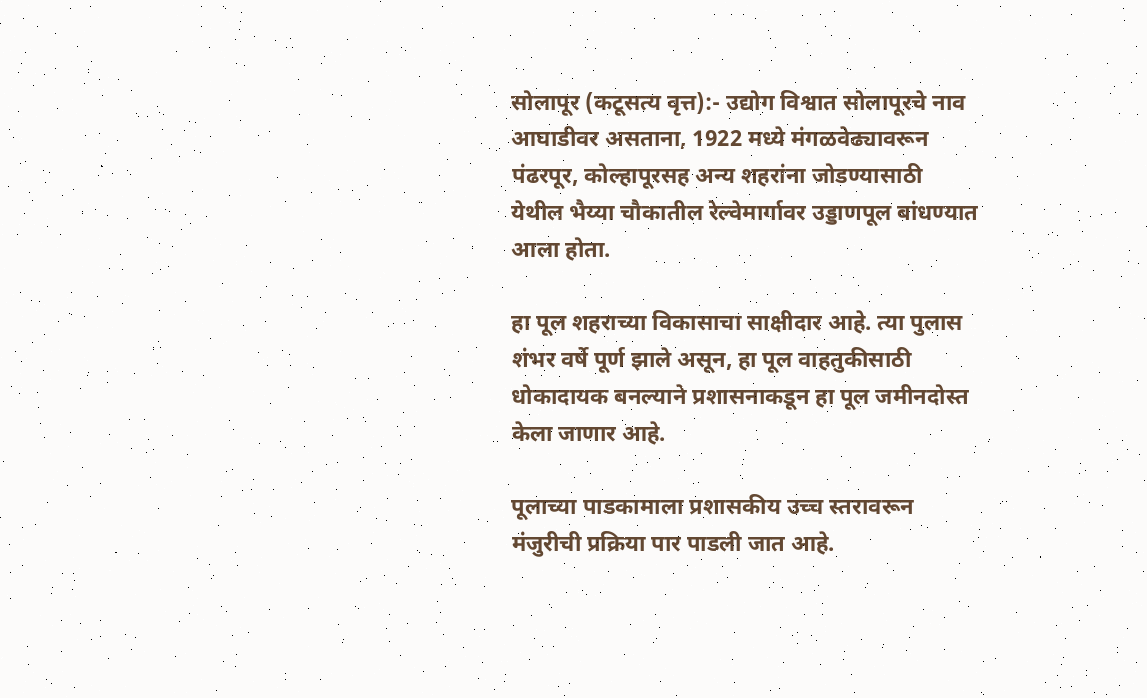सोलापूर (कटूसत्य वृत्त):- उद्योग विश्वात सोलापूरचे नाव आघाडीवर असताना, 1922 मध्ये मंगळवेढ्यावरून पंढरपूर, कोल्हापूरसह अन्य शहरांना जोडण्यासाठी येथील भैय्या चौकातील रेल्वेमार्गावर उड्डाणपूल बांधण्यात आला होता.

हा पूल शहराच्या विकासाचा साक्षीदार आहे. त्या पुलास शंभर वर्षे पूर्ण झाले असून, हा पूल वाहतुकीसाठी धोकादायक बनल्याने प्रशासनाकडून हा पूल जमीनदोस्त केला जाणार आहे.

पूलाच्या पाडकामाला प्रशासकीय उच्च स्तरावरून मंजुरीची प्रक्रिया पार पाडली जात आहे.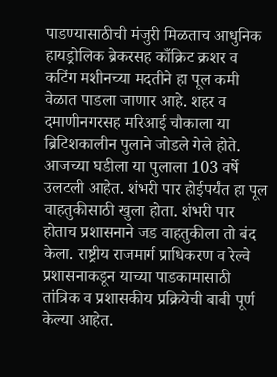पाडण्यासाठीची मंजुरी मिळताच आधुनिक हायड्रोलिक ब्रेकरसह काँक्रिट क्रशर व कटिंग मशीनच्या मदतीने हा पूल कमी वेळात पाडला जाणार आहे. शहर व दमाणीनगरसह मरिआई चौकाला या ब्रिटिशकालीन पुलाने जोडले गेले होते. आजच्या घडीला या पुलाला 103 वर्षे उलटली आहेत. शंभरी पार होईपर्यंत हा पूल वाहतुकीसाठी खुला होता. शंभरी पार होताच प्रशासनाने जड वाहतुकीला तो बंद केला. राष्ट्रीय राजमार्ग प्राधिकरण व रेल्वे प्रशासनाकडून याच्या पाडकामासाठी तांत्रिक व प्रशासकीय प्रक्रियेची बाबी पूर्ण केल्या आहेत.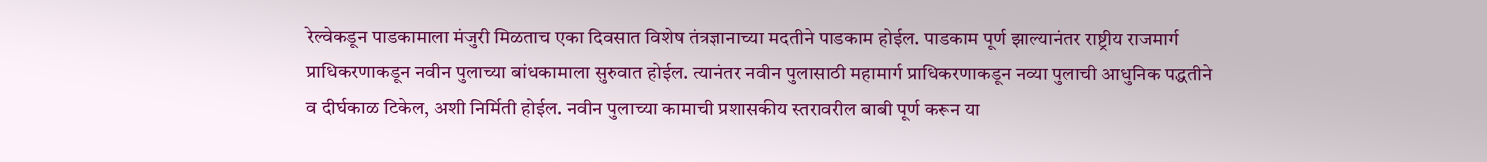रेल्वेकडून पाडकामाला मंजुरी मिळताच एका दिवसात विशेष तंत्रज्ञानाच्या मदतीने पाडकाम होईल. पाडकाम पूर्ण झाल्यानंतर राष्ट्रीय राजमार्ग प्राधिकरणाकडून नवीन पुलाच्या बांधकामाला सुरुवात होईल. त्यानंतर नवीन पुलासाठी महामार्ग प्राधिकरणाकडून नव्या पुलाची आधुनिक पद्धतीने व दीर्घकाळ टिकेल, अशी निर्मिती होईल. नवीन पुलाच्या कामाची प्रशासकीय स्तरावरील बाबी पूर्ण करून या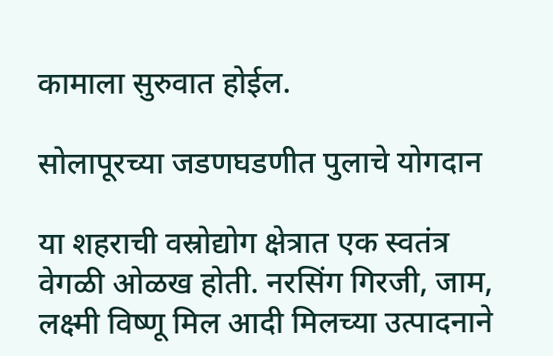कामाला सुरुवात होईल.

सोलापूरच्या जडणघडणीत पुलाचे योगदान

या शहराची वस्रोद्योग क्षेत्रात एक स्वतंत्र वेगळी ओळख होती. नरसिंग गिरजी, जाम, लक्ष्मी विष्णू मिल आदी मिलच्या उत्पादनाने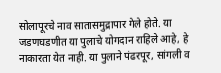सोलापूरचे नाव सातासमुद्रापार गेले होते. या जडणघडणीत या पुलाचे योगदान राहिले आहे, हे नाकारता येत नाही. या पुलाने पंढरपूर, सांगली व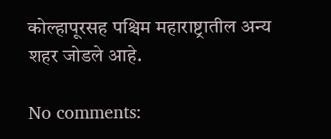कोल्हापूरसह पश्चिम महाराष्ट्रातील अन्य शहर जोडले आहे.

No comments: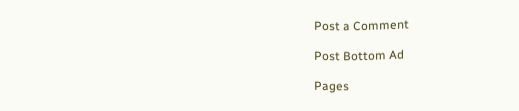Post a Comment

Post Bottom Ad

Pages